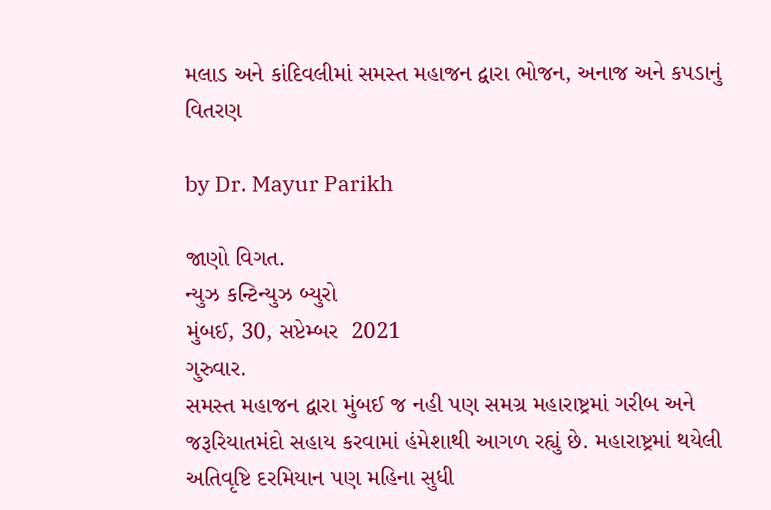મલાડ અને કાંદિવલીમાં સમસ્ત મહાજન દ્વારા ભોજન, અનાજ અને કપડાનું વિતરણ

by Dr. Mayur Parikh

જાણો વિગત.
ન્યુઝ કન્ટિન્યુઝ બ્યુરો
મુંબઈ, 30, સપ્ટેમ્બર  2021
ગુરુવાર.
સમસ્ત મહાજન દ્વારા મુંબઈ જ નહી પણ સમગ્ર મહારાષ્ટ્રમાં ગરીબ અને જરૂરિયાતમંદો સહાય કરવામાં હંમેશાથી આગળ રહ્યું છે. મહારાષ્ટ્રમાં થયેલી અતિવૃષ્ટિ દરમિયાન પણ મહિના સુધી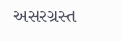અસરગ્રસ્ત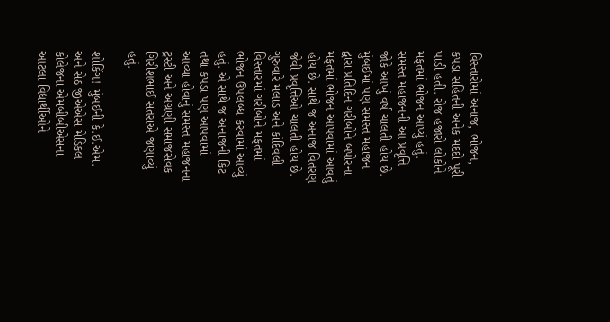વિસ્તારોમાં અનાજ, ભોજન, કપડા સહિતની અનેક મદદો પૂરી પાડી હતી. રોજ હજારો લોકોને મફતમાં ભોજન આપ્યું હતું. સમસ્ત મહાજનની આ પ્રવૃત્તિ જોકે આખું વર્ષ ચાલતી હોય છે. મુંબઈમાં પણ સમસ્ત મહાજન દ્વારા પ્રતિદિન ગરીબોને બપોરના મફતમાં ભોજન આપવામાં આવતું હોય છે. સાથે જ અનાજ વિતરણ જેવી પ્રવૃત્તિઓ ચાલતી હોય છે.  ગુરુવારે મલાડ અને કાંદિવલી વિસ્તારમાં ગરીબોને મફતમાં ભોજન ઉપલબ્ધ કરવામાં આવ્યું હતું. એ સાથે જ અનાજની કિટ તથા કપડા પણ આપવામાં આવ્યા હોવાનું સમસ્ત મહાજનના ટ્રસ્ટી અને અગ્રણી સમાજસેવક ગિરીશભાઈ સતરાએ જણાવ્યું હતું.

શોકિંગ! મુંબઈની કે.ઈ.એમ. અને સેઠ જીએએસ મેડિકલ કોલેજના એમબીબીએસના આટલા વિદ્યાર્થીઓને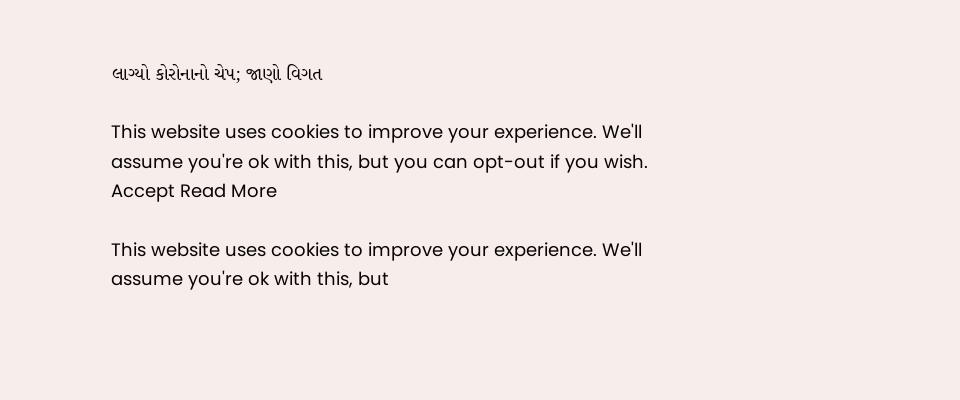લાગ્યો કોરોનાનો ચેપ; જાણો વિગત

This website uses cookies to improve your experience. We'll assume you're ok with this, but you can opt-out if you wish. Accept Read More

This website uses cookies to improve your experience. We'll assume you're ok with this, but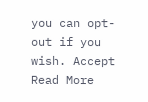you can opt-out if you wish. Accept Read More